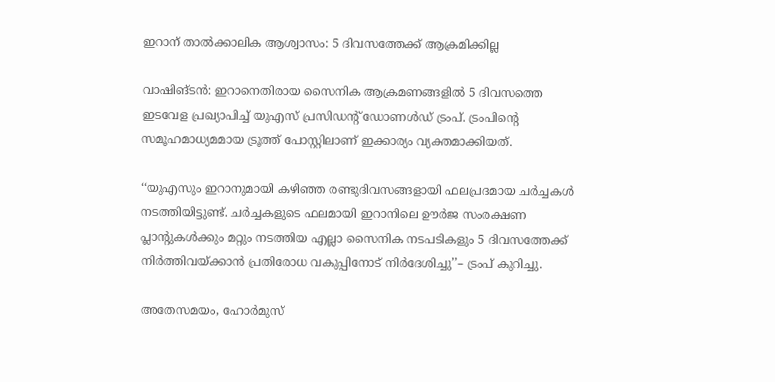ഇറാന് താൽക്കാലിക ആശ്വാസം: 5 ദിവസത്തേക്ക് ആക്രമിക്കില്ല

വാഷിങ്ടൻ: ഇറാനെതിരായ സൈനിക ആക്രമണങ്ങളിൽ 5 ദിവസത്തെ ഇടവേള പ്രഖ്യാപിച്ച് യുഎസ് പ്രസിഡന്റ് ഡോണൾ‍ഡ് ട്രംപ്. ട്രംപിന്റെ സമൂഹമാധ്യമമായ ട്രൂത്ത് പോസ്റ്റിലാണ് ഇക്കാര്യം വ്യക്തമാക്കിയത്.

‘‘യുഎസും ഇറാനുമായി കഴിഞ്ഞ രണ്ടുദിവസങ്ങളായി ഫലപ്രദമായ ചർച്ചകൾ നടത്തിയിട്ടുണ്ട്. ചർച്ചകളുടെ ഫലമായി ഇറാനിലെ ഊർജ സംരക്ഷണ പ്ലാന്റുകൾക്കും മറ്റും നടത്തിയ എല്ലാ സൈനിക നടപടികളും 5 ദിവസത്തേക്ക് നിർത്തിവയ്ക്കാൻ പ്രതിരോധ വകുപ്പിനോട് നിർദേശിച്ചു’’– ട്രംപ് കുറിച്ചു.

അതേസമയം, ഹോർമുസ്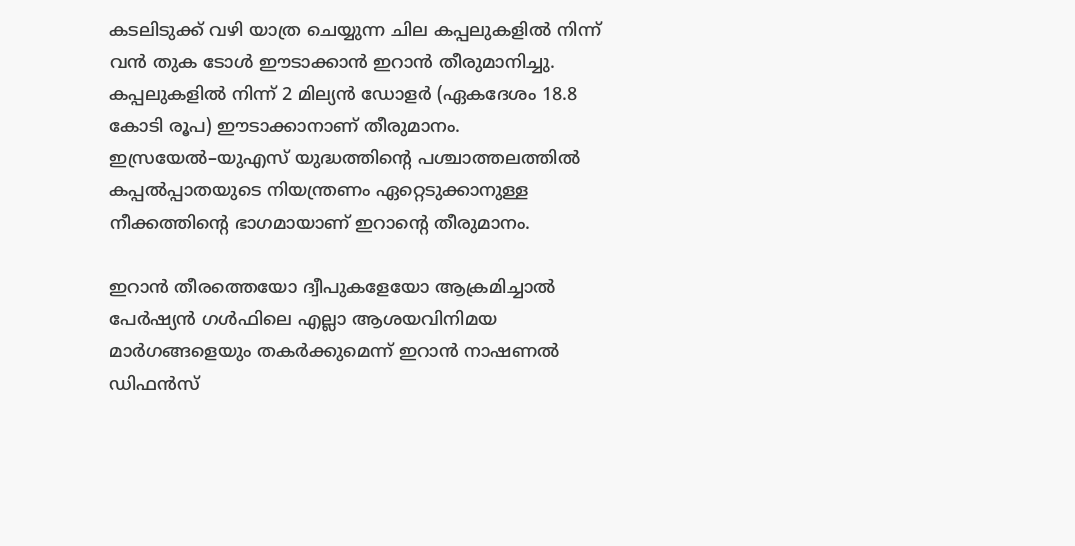കടലിടുക്ക് വഴി യാത്ര ചെയ്യുന്ന ചില കപ്പലുകളിൽ നിന്ന് വൻ തുക ടോൾ ഈടാക്കാൻ ഇറാൻ തീരുമാനിച്ചു. കപ്പലുകളിൽ നിന്ന് 2 മില്യൻ ഡോളർ (ഏകദേശം 18.8 കോടി രൂപ) ഈടാക്കാനാണ് തീരുമാനം. ഇസ്രയേൽ–യുഎസ് യുദ്ധത്തിന്റെ പശ്ചാത്തലത്തിൽ  കപ്പൽപ്പാതയുടെ നിയന്ത്രണം ഏറ്റെടുക്കാനുള്ള നീക്കത്തിന്റെ ഭാഗമായാണ് ഇറാന്റെ തീരുമാനം.

ഇറാൻ തീരത്തെയോ ദ്വീപുകളേയോ ആക്രമിച്ചാൽ പേർഷ്യൻ ഗൾഫിലെ എല്ലാ ആശയവിനിമയ മാർഗങ്ങളെയും തകർക്കുമെന്ന് ഇറാന്‍ നാഷണൽ ഡിഫൻസ്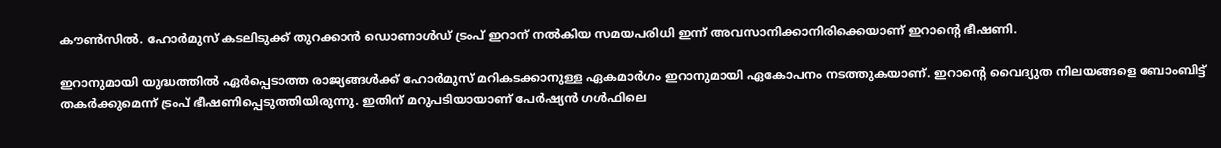കൗൺസിൽ. ഹോർമുസ് കടലിടുക്ക് തുറക്കാൻ ഡൊണാൾഡ് ട്രംപ് ഇറാന് നൽകിയ സമയപരിധി ഇന്ന് അവസാനിക്കാനിരിക്കെയാണ് ഇറാന്റെ ഭീഷണി.

ഇറാനുമായി യുദ്ധത്തിൽ ഏർപ്പെടാത്ത രാജ്യങ്ങൾക്ക് ഹോർമുസ് മറികടക്കാനുള്ള ഏകമാർഗം ഇറാനുമായി ഏകോപനം നടത്തുകയാണ്. ഇറാന്‍റെ വൈദ്യുത നിലയങ്ങളെ ബോംബിട്ട് തകർക്കുമെന്ന് ട്രംപ് ഭീഷണിപ്പെടുത്തിയിരുന്നു. ഇതിന് മറുപടിയായാണ് പേർഷ്യൻ ഗൾഫിലെ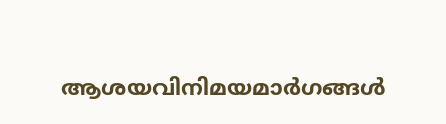ആശയവിനിമയമാർഗങ്ങൾ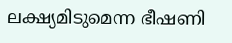ലക്ഷ്യമിടുമെന്ന ഭീഷണി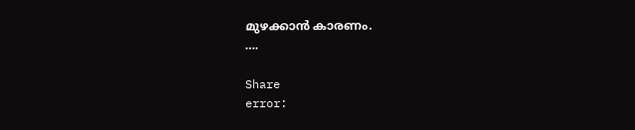മുഴക്കാൻ കാരണം.
….

Share
error: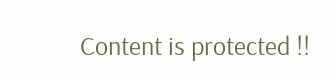Content is protected !!